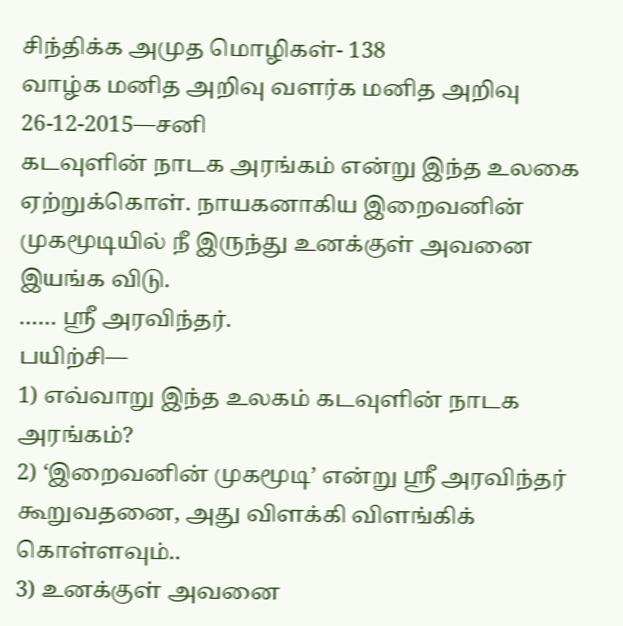சிந்திக்க அமுத மொழிகள்- 138
வாழ்க மனித அறிவு வளர்க மனித அறிவு
26-12-2015—சனி
கடவுளின் நாடக அரங்கம் என்று இந்த உலகை ஏற்றுக்கொள். நாயகனாகிய இறைவனின் முகமூடியில் நீ இருந்து உனக்குள் அவனை இயங்க விடு.
…… ஸ்ரீ அரவிந்தர்.
பயிற்சி—
1) எவ்வாறு இந்த உலகம் கடவுளின் நாடக அரங்கம்?
2) ‘இறைவனின் முகமூடி’ என்று ஸ்ரீ அரவிந்தர் கூறுவதனை, அது விளக்கி விளங்கிக் கொள்ளவும்..
3) உனக்குள் அவனை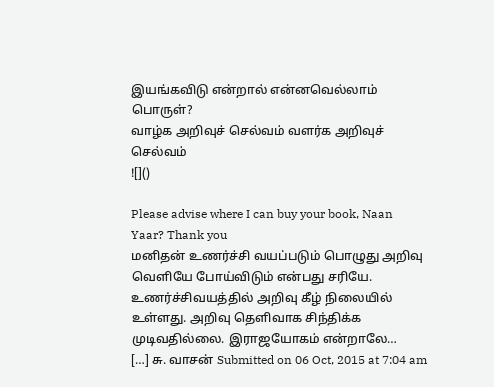இயங்கவிடு என்றால் என்னவெல்லாம் பொருள்?
வாழ்க அறிவுச் செல்வம் வளர்க அறிவுச் செல்வம்
![]()

Please advise where I can buy your book, Naan Yaar? Thank you
மனிதன் உணர்ச்சி வயப்படும் பொழுது அறிவு வெளியே போய்விடும் என்பது சரியே. உணர்ச்சிவயத்தில் அறிவு கீழ் நிலையில் உள்ளது. அறிவு தெளிவாக சிந்திக்க முடிவதில்லை. இராஜயோகம் என்றாலே…
[…] சு. வாசன் Submitted on 06 Oct, 2015 at 7:04 am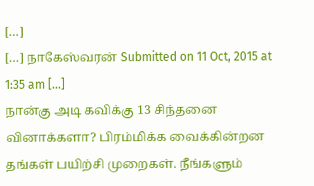[…]
[…] நாகேஸ்வரன் Submitted on 11 Oct, 2015 at 1:35 am […]
நான்கு அடி கவிக்கு 13 சிந்தனை வினாக்களா? பிரம்மிக்க வைக்கின்றன தங்கள் பயிற்சி முறைகள். நீங்களும்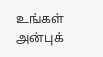உங்கள் அன்புக்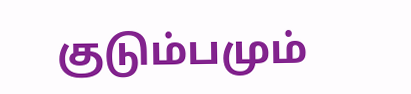குடும்பமும்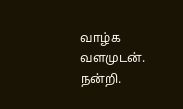வாழ்க வளமுடன். நன்றி.